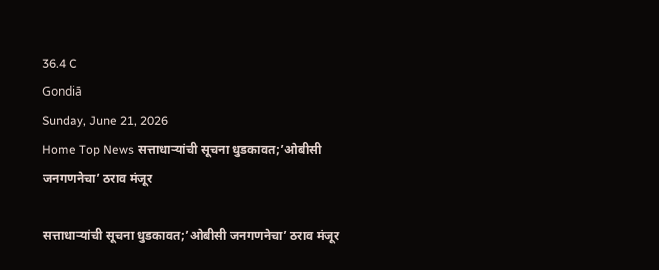36.4 C
Gondiā
Sunday, June 21, 2026
Home Top News सत्ताधाऱ्यांची सूचना धुडकावत;’ओबीसी जनगणनेचा’ ठराव मंजूर

सत्ताधाऱ्यांची सूचना धुडकावत;’ओबीसी जनगणनेचा’ ठराव मंजूर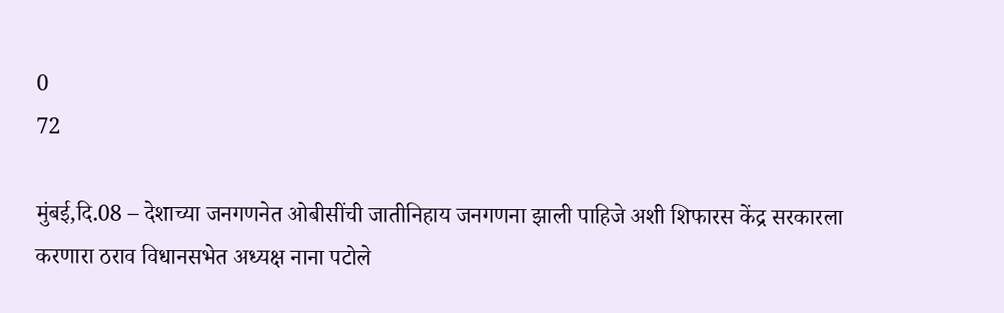0
72

मुंबई,दि.08 – देशाच्या जनगणनेत ओबीसींची जातीनिहाय जनगणना झाली पाहिजे अशी शिफारस केंद्र सरकारला करणारा ठराव विधानसभेत अध्यक्ष नाना पटोले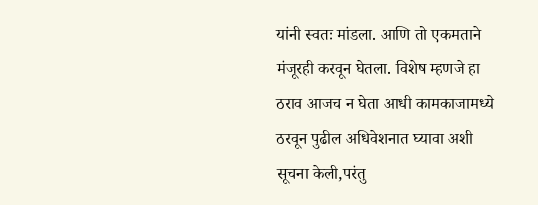यांनी स्वतः मांडला. आणि तो एकमताने मंजूरही करवून घेतला. विशेष म्हणजे हा ठराव आजच न घेता आधी कामकाजामध्ये ठरवून पुढील अधिवेशनात घ्यावा अशी सूचना केली,परंतु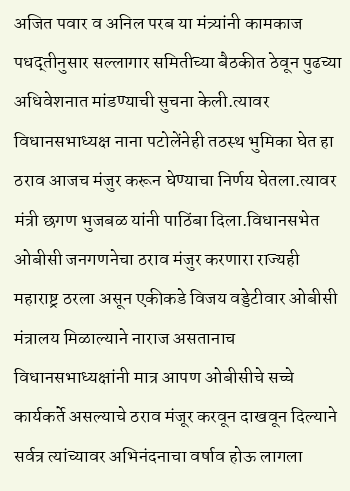अजित पवार व अनिल परब या मंत्र्यांनी कामकाज पधद्तीनुसार सल्लागार समितीच्या बैठकीत ठेवून पुढच्या अधिवेशनात मांडण्याची सुचना केली.त्यावर विधानसभाध्यक्ष नाना पटोलेंनेही तठस्थ भुमिका घेत हा ठराव आजच मंजुर करून घेण्याचा निर्णय घेतला.त्यावर मंत्री छगण भुजबळ यांनी पाठिंबा दिला.विधानसभेत ओबीसी जनगणनेचा ठराव मंजुर करणारा राज्यही महाराष्ट्र ठरला असून एकीकडे विजय वड्डेटीवार ओबीसी मंत्रालय मिळाल्याने नाराज असतानाच विधानसभाध्यक्षांनी मात्र आपण ओबीसीचे सच्चे कार्यकर्ते असल्याचे ठराव मंजूर करवून दाखवून दिल्याने सर्वत्र त्यांच्यावर अभिनंदनाचा वर्षाव होऊ लागला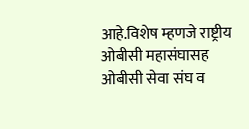आहे.विशेष म्हणजे राष्ट्रीय ओबीसी महासंघासह ओबीसी सेवा संघ व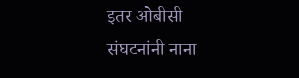इतर ओबीसी संघटनांनी नाना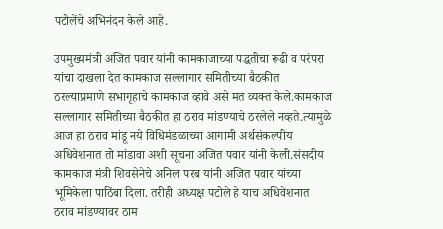पटोलेंचे अभिनंदन केले आहे.

उपमुख्यमंत्री अजित पवार यांनी कामकाजाच्या पद्धतीचा रूढी व परंपरा यांचा दाखला देत कामकाज सल्लागार समितीच्या बैठकीत ठरल्याप्रमाणे सभागृहाचे कामकाज व्हावे असे मत व्यक्त केले.कामकाज सल्लागार समितीच्या बैठकीत हा ठराव मांडण्याचे ठरलेले नव्हते.त्यामुळे आज हा ठराव मांडू नये विधिमंडळाच्या आगामी अर्थसंकल्पीय अधिवेशनात तो मांडावा अशी सूचना अजित पवार यांनी केली.संसदीय कामकाज मंत्री शिवसेनेचे अनिल परब यांनी अजित पवार यांच्या भूमिकेला पाठिंबा दिला. तरीही अध्यक्ष पटोले हे याच अधिवेशनात ठराव मांडण्यावर ठाम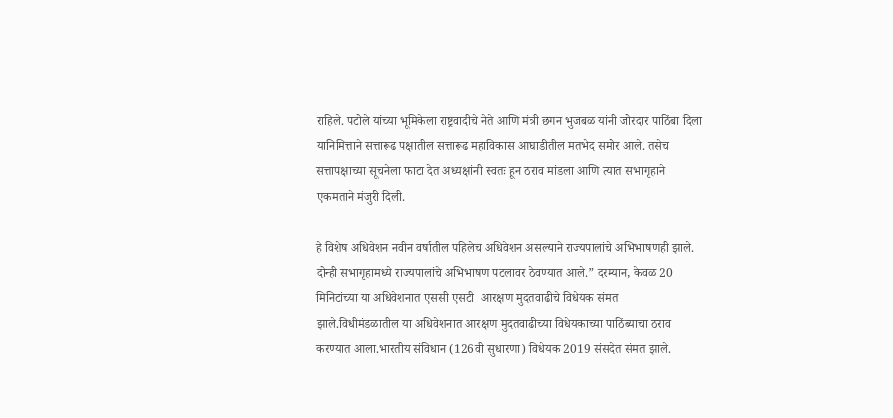राहिले. पटोले यांच्या भूमिकेला राष्ट्रवादीचे नेते आणि मंत्री छगन भुजबळ यांनी जोरदार पाठिंबा दिला यानिमित्ताने सत्तारूढ पक्षातील सत्तारूढ महाविकास आघाडीतील मतभेद समोर आले. तसेच सत्तापक्षाच्या सूचनेला फाटा देत अध्यक्षांनी स्वतः हून ठराव मांडला आणि त्यात सभागृहाने एकमताने मंजुरी दिली.

हे विशेष अधिवेशन नवीन वर्षातील पहिलेच अधिवेशन असल्याने राज्यपालांचे अभिभाषणही झाले. दोन्ही सभागृहामध्ये राज्यपालांचे अभिभाषण पटलावर ठेवण्यात आले.” दरम्यान, केवळ 20 मिनिटांच्या या अधिवेशनात एससी एसटी  आरक्षण मुदतवाढीचे विधेयक संमत झाले.विधीमंडळातील या अधिवेशनात आरक्षण मुदतवाढीच्या विधेयकाच्या पाठिंब्याचा ठराव करण्यात आला.भारतीय संविधान (126वी सुधारणा) विधेयक 2019 संसदेत संमत झाले.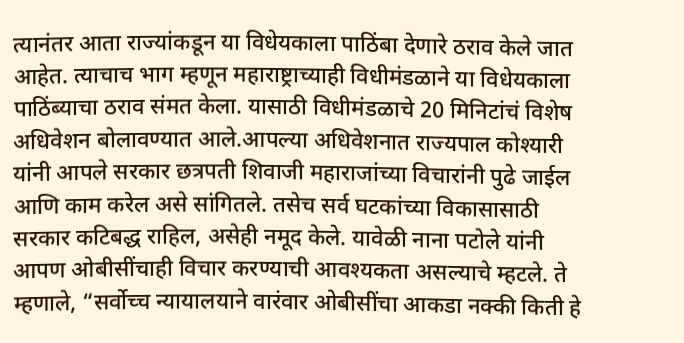त्यानंतर आता राज्यांकडून या विधेयकाला पाठिंबा देणारे ठराव केले जात आहेत. त्याचाच भाग म्हणून महाराष्ट्राच्याही विधीमंडळाने या विधेयकाला पाठिंब्याचा ठराव संमत केला. यासाठी विधीमंडळाचे 20 मिनिटांचं विशेष अधिवेशन बोलावण्यात आले.आपल्या अधिवेशनात राज्यपाल कोश्यारी यांनी आपले सरकार छत्रपती शिवाजी महाराजांच्या विचारांनी पुढे जाईल आणि काम करेल असे सांगितले. तसेच सर्व घटकांच्या विकासासाठी सरकार कटिबद्ध राहिल, असेही नमूद केले. यावेळी नाना पटोले यांनी आपण ओबीसींचाही विचार करण्याची आवश्यकता असल्याचे म्हटले. ते म्हणाले, “सर्वोच्च न्यायालयाने वारंवार ओबीसींचा आकडा नक्की किती हे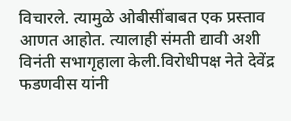विचारले. त्यामुळे ओबीसींबाबत एक प्रस्ताव आणत आहोत. त्यालाही संमती द्यावी अशी विनंती सभागृहाला केली.विरोधीपक्ष नेते देवेंद्र फडणवीस यांनी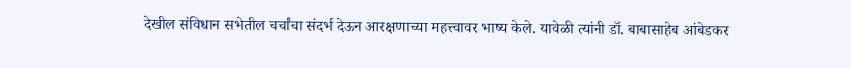देखील संविधान सभेतील चर्चांचा संदर्भ देऊन आरक्षणाच्या महत्त्वावर भाष्य केले. यावेळी त्यांनी डॉ. बाबासाहेब आंबेडकर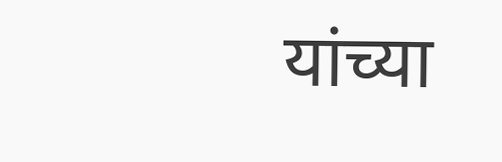यांच्या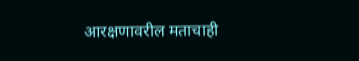आरक्षणावरील मताचाही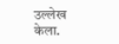उल्लेख केला.